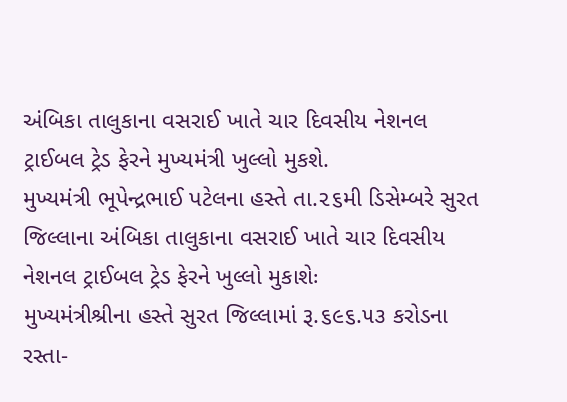અંબિકા તાલુકાના વસરાઈ ખાતે ચાર દિવસીય નેશનલ ટ્રાઈબલ ટ્રેડ ફેરને મુખ્યમંત્રી ખુલ્લો મુકશે.
મુખ્યમંત્રી ભૂપેન્દ્રભાઈ પટેલના હસ્તે તા.૨૬મી ડિસેમ્બરે સુરત જિલ્લાના અંબિકા તાલુકાના વસરાઈ ખાતે ચાર દિવસીય નેશનલ ટ્રાઈબલ ટ્રેડ ફેરને ખુલ્લો મુકાશેઃ
મુખ્યમંત્રીશ્રીના હસ્તે સુરત જિલ્લામાં રૂ.૬૯૬.૫૩ કરોડના રસ્તા-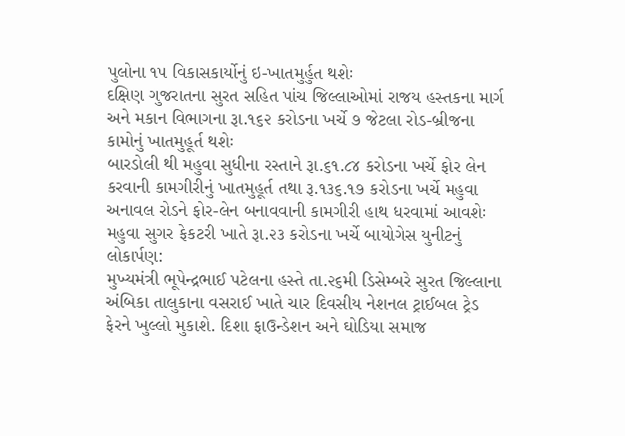પુલોના ૧૫ વિકાસકાર્યોનું ઇ-ખાતમુર્હુત થશેઃ
દક્ષિણ ગુજરાતના સુરત સહિત પાંચ જિલ્લાઓમાં રાજય હસ્તકના માર્ગ અને મકાન વિભાગના રૂા.૧૬૨ કરોડના ખર્ચે ૭ જેટલા રોડ-બ્રીજના કામોનું ખાતમુહૂર્ત થશેઃ
બારડોલી થી મહુવા સુધીના રસ્તાને રૂા.૬૧.૮૪ કરોડના ખર્ચે ફોર લેન કરવાની કામગીરીનું ખાતમુહૂર્ત તથા રૂ.૧૩૬.૧૭ કરોડના ખર્ચે મહુવા અનાવલ રોડને ફોર-લેન બનાવવાની કામગીરી હાથ ધરવામાં આવશેઃ
મહુવા સુગર ફેકટરી ખાતે રૂા.૨૩ કરોડના ખર્ચે બાયોગેસ યુનીટનું લોકાર્પણ:
મુખ્યમંત્રી ભૂપેન્દ્રભાઈ પટેલના હસ્તે તા.૨૬મી ડિસેમ્બરે સુરત જિલ્લાના અંબિકા તાલુકાના વસરાઈ ખાતે ચાર દિવસીય નેશનલ ટ્રાઈબલ ટ્રેડ ફેરને ખુલ્લો મુકાશે. દિશા ફાઉન્ડેશન અને ઘોડિયા સમાજ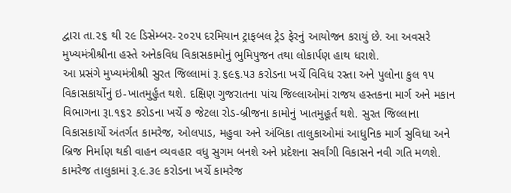દ્વારા તા.૨૬ થી ૨૯ ડિસેમ્બર-૨૦૨૫ દરમિયાન ટ્રાફબલ ટ્રેડ ફેરનું આયોજન કરાયું છે. આ અવસરે મુખ્યમંત્રીશ્રીના હસ્તે અનેકવિધ વિકાસકામોનું ભુમિપુજન તથા લોકાર્પણ હાથ ધરાશે.
આ પ્રસંગે મુખ્યમંત્રીશ્રી સુરત જિલ્લામાં રૂ.૬૯૬.૫૩ કરોડના ખર્ચે વિવિધ રસ્તા અને પુલોના કુલ ૧૫ વિકાસકાર્યોનું ઇ-ખાતમુર્હુત થશે. દક્ષિણ ગુજરાતના પાંચ જિલ્લાઓમાં રાજય હસ્તકના માર્ગ અને મકાન વિભાગના રૂા.૧૬૨ કરોડના ખર્ચે ૭ જેટલા રોડ-બ્રીજના કામોનું ખાતમુહૂર્ત થશે. સુરત જિલ્લાના વિકાસકાર્યો અંતર્ગત કામરેજ, ઓલપાડ, મહુવા અને અંબિકા તાલુકાઓમાં આધુનિક માર્ગ સુવિધા અને બ્રિજ નિર્માણ થકી વાહન વ્યવહાર વધુ સુગમ બનશે અને પ્રદેશના સર્વાંગી વિકાસને નવી ગતિ મળશે.
કામરેજ તાલુકામાં રૂ.૯.૩૯ કરોડના ખર્ચે કામરેજ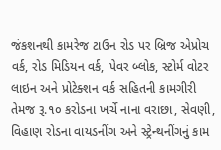જંકશનથી કામરેજ ટાઉન રોડ પર બ્રિજ એપ્રોચ વર્ક, રોડ મિડિયન વર્ક, પેવર બ્લોક, સ્ટોર્મ વોટર લાઇન અને પ્રોટેક્શન વર્ક સહિતની કામગીરી તેમજ રૂ.૧૦ કરોડના ખર્ચે નાના વરાછા, સેવણી, વિહાણ રોડના વાયડનીંગ અને સ્ટ્રેન્થનીંગનું કામ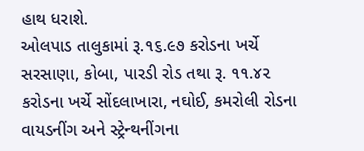હાથ ધરાશે.
ઓલપાડ તાલુકામાં રૂ.૧૬.૯૭ કરોડના ખર્ચે સરસાણા, કોબા, પારડી રોડ તથા રૂ. ૧૧.૪૨ કરોડના ખર્ચે સોંદલાખારા, નઘોઈ, કમરોલી રોડના વાયડનીંગ અને સ્ટ્રેન્થનીંગના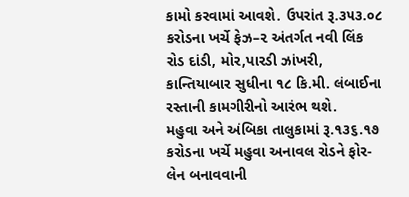કામો કરવામાં આવશે. ઉપરાંત રૂ.૩૫૩.૦૮ કરોડના ખર્ચે ફેઝ–૨ અંતર્ગત નવી લિંક રોડ દાંડી, મોર,પારડી ઝાંખરી, કાન્તિયાબાર સુધીના ૧૮ કિ.મી. લંબાઈના રસ્તાની કામગીરીનો આરંભ થશે.
મહુવા અને અંબિકા તાલુકામાં રૂ.૧૩૬.૧૭ કરોડના ખર્ચે મહુવા અનાવલ રોડને ફોર-લેન બનાવવાની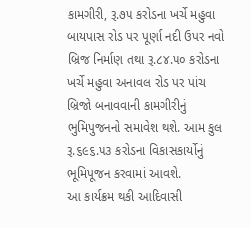કામગીરી, રૂ.૭૫ કરોડના ખર્ચે મહુવા બાયપાસ રોડ પર પૂર્ણા નદી ઉપર નવો બ્રિજ નિર્માણ તથા રૂ.૮૪.૫૦ કરોડના ખર્ચે મહુવા અનાવલ રોડ પર પાંચ બ્રિજો બનાવવાની કામગીરીનું ભુમિપુજનનો સમાવેશ થશે. આમ કુલ રૂ.૬૯૬.૫૩ કરોડના વિકાસકાર્યોનું ભૂમિપૂજન કરવામાં આવશે.
આ કાર્યક્રમ થકી આદિવાસી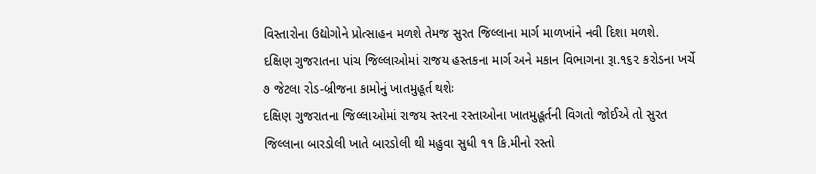વિસ્તારોના ઉદ્યોગોને પ્રોત્સાહન મળશે તેમજ સુરત જિલ્લાના માર્ગ માળખાંને નવી દિશા મળશે.
દક્ષિણ ગુજરાતના પાંચ જિલ્લાઓમાં રાજય હસ્તકના માર્ગ અને મકાન વિભાગના રૂા.૧૬૨ કરોડના ખર્ચે ૭ જેટલા રોડ-બ્રીજના કામોનું ખાતમુહૂર્ત થશેઃ
દક્ષિણ ગુજરાતના જિલ્લાઓમાં રાજય સ્તરના રસ્તાઓના ખાતમુહૂર્તની વિગતો જોઈએ તો સુરત જિલ્લાના બારડોલી ખાતે બારડોલી થી મહુવા સુધી ૧૧ કિ.મીનો રસ્તો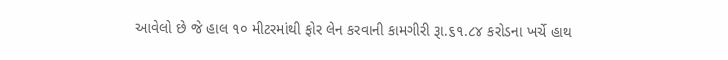આવેલો છે જે હાલ ૧૦ મીટરમાંથી ફોર લેન કરવાની કામગીરી રૂા.૬૧.૮૪ કરોડના ખર્ચે હાથ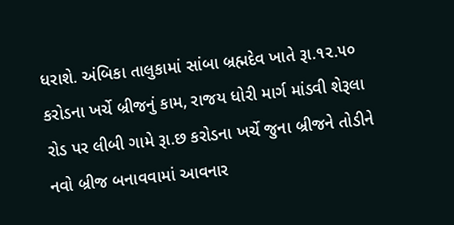ધરાશે. અંબિકા તાલુકામાં સાંબા બ્રહ્મદેવ ખાતે રૂા.૧૨.૫૦ કરોડના ખર્ચે બ્રીજનું કામ, રાજય ધોરી માર્ગ માંડવી શેરૂલા રોડ પર લીબી ગામે રૂા.છ કરોડના ખર્ચે જુના બ્રીજને તોડીને નવો બ્રીજ બનાવવામાં આવનાર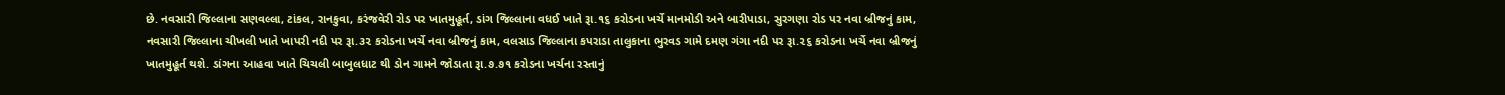છે. નવસારી જિલ્લાના સણવલ્લા, ટાંકલ, રાનકુવા, કરંજવેરી રોડ પર ખાતમુહૂર્ત, ડાંગ જિલ્લાના વધઈ ખાતે રૂા.૧૬ કરોડના ખર્ચે માનમોડી અને બારીપાડા, સુરગણા રોડ પર નવા બ્રીજનું કામ, નવસારી જિલ્લાના ચીખલી ખાતે ખાપરી નદી પર રૂા.૩૨ કરોડના ખર્ચે નવા બ્રીજનું કામ, વલસાડ જિલ્લાના કપરાડા તાલુકાના ભુરવડ ગામે દમણ ગંગા નદી પર રૂા.૨૬ કરોડના ખર્ચે નવા બ્રીજનું ખાતમુહૂર્ત થશે. ડાંગના આહવા ખાતે ચિચલી બાબુલધાટ થી ડોન ગામને જોડાતા રૂા.૭.૭૧ કરોડના ખર્ચના રસ્તાનું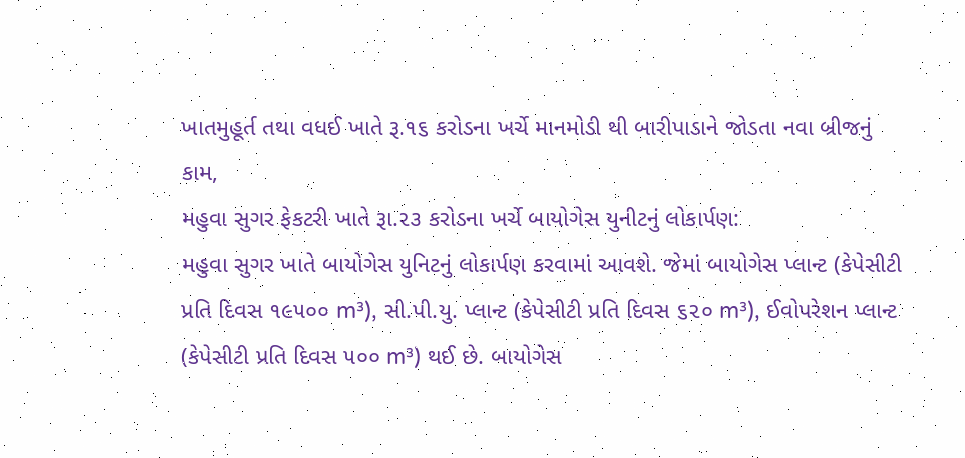ખાતમુહૂર્ત તથા વધઈ ખાતે રૂ.૧૬ કરોડના ખર્ચે માનમોડી થી બારીપાડાને જોડતા નવા બ્રીજનું કામ,
મહુવા સુગર ફેકટરી ખાતે રૂા.૨૩ કરોડના ખર્ચે બાયોગેસ યુનીટનું લોકાર્પણ:
મહુવા સુગર ખાતે બાયોગેસ યુનિટનું લોકાર્પણ કરવામાં આવશે. જેમાં બાયોગેસ પ્લાન્ટ (કેપેસીટી પ્રતિ દિવસ ૧૯૫૦૦ m³), સી.પી.યુ. પ્લાન્ટ (કેપેસીટી પ્રતિ દિવસ ૬૨૦ m³), ઈવોપરેશન પ્લાન્ટ (કેપેસીટી પ્રતિ દિવસ ૫૦૦ m³) થઈ છે. બાયોગેસ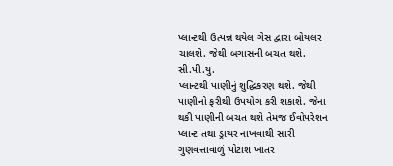પ્લાન્ટથી ઉત્પન્ન થયેલ ગેસ દ્વારા બોયલર ચાલશે. જેથી બગાસની બચત થશે. સી.પી.યુ.
પ્લાન્ટથી પાણીનું શુદ્ધિકરણ થશે. જેથી પાણીનો ફરીથી ઉપયોગ કરી શકાશે. જેના થકી પાણીની બચત થશે તેમજ ઈવોપરેશન પ્લાન્ટ તથા ડ્રાયર નાખવાથી સારી ગુણવત્તાવાળું પોટાશ ખાતર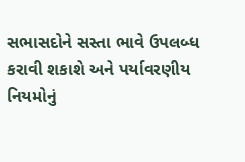સભાસદોને સસ્તા ભાવે ઉપલબ્ધ કરાવી શકાશે અને પર્યાવરણીય નિયમોનું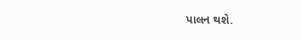પાલન થશે.